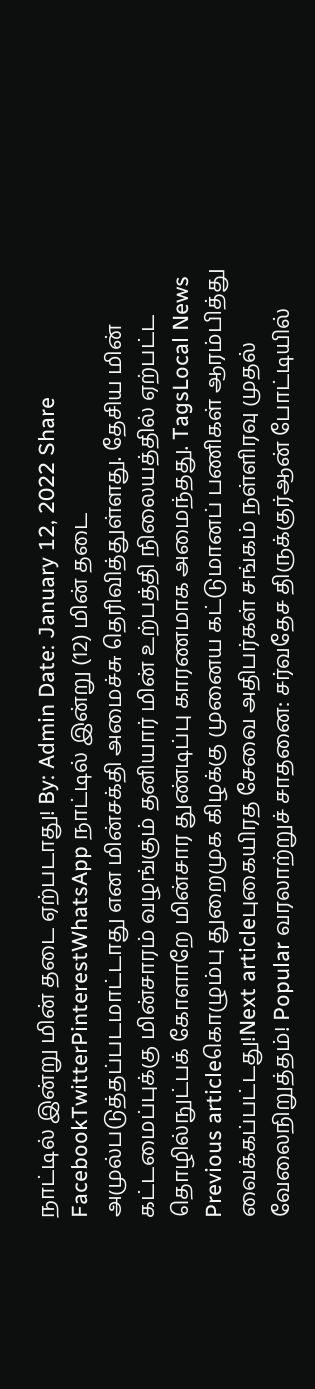நாட்டில் இன்று மின் தடை ஏற்படாது! By: Admin Date: January 12, 2022 Share FacebookTwitterPinterestWhatsApp நாட்டில் இன்று (12) மின் தடை அமுல்படுத்தப்படமாட்டாது என மின்சக்தி அமைச்சு தெரிவித்துள்ளது. தேசிய மின் கட்டமைப்புக்கு மின்சாரம் வழங்கும் தனியார் மின் உற்பத்தி நிலையத்தில் ஏற்பட்ட தொழில்நுட்பக் கோளாறே மின்சார துண்டிப்பு காரணமாக அமைந்தது. TagsLocal News Previous articleகொழும்பு துறைமுக கிழக்கு முனைய கட்டுமானப் பணிகள் ஆரம்பித்து வைக்கப்பட்டது!Next articleபுகையிரத சேவை அதிபர்கள் சங்கம் நள்ளிரவு முதல் வேலைநிறுத்தம்! Popular வரலாற்றுச் சாதனை: சர்வதேச திருக்குர்ஆன் போட்டியில்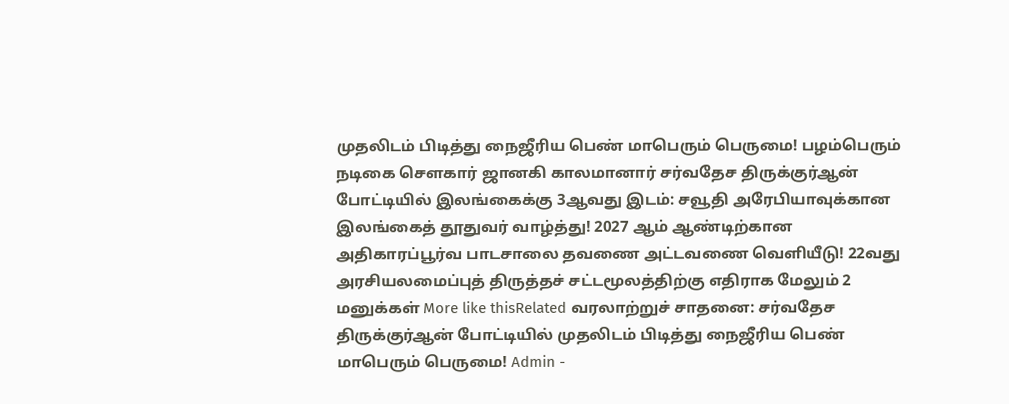முதலிடம் பிடித்து நைஜீரிய பெண் மாபெரும் பெருமை! பழம்பெரும் நடிகை சௌகார் ஜானகி காலமானார் சர்வதேச திருக்குர்ஆன் போட்டியில் இலங்கைக்கு 3ஆவது இடம்: சவூதி அரேபியாவுக்கான இலங்கைத் தூதுவர் வாழ்த்து! 2027 ஆம் ஆண்டிற்கான அதிகாரப்பூர்வ பாடசாலை தவணை அட்டவணை வெளியீடு! 22வது அரசியலமைப்புத் திருத்தச் சட்டமூலத்திற்கு எதிராக மேலும் 2 மனுக்கள் More like thisRelated வரலாற்றுச் சாதனை: சர்வதேச திருக்குர்ஆன் போட்டியில் முதலிடம் பிடித்து நைஜீரிய பெண் மாபெரும் பெருமை! Admin -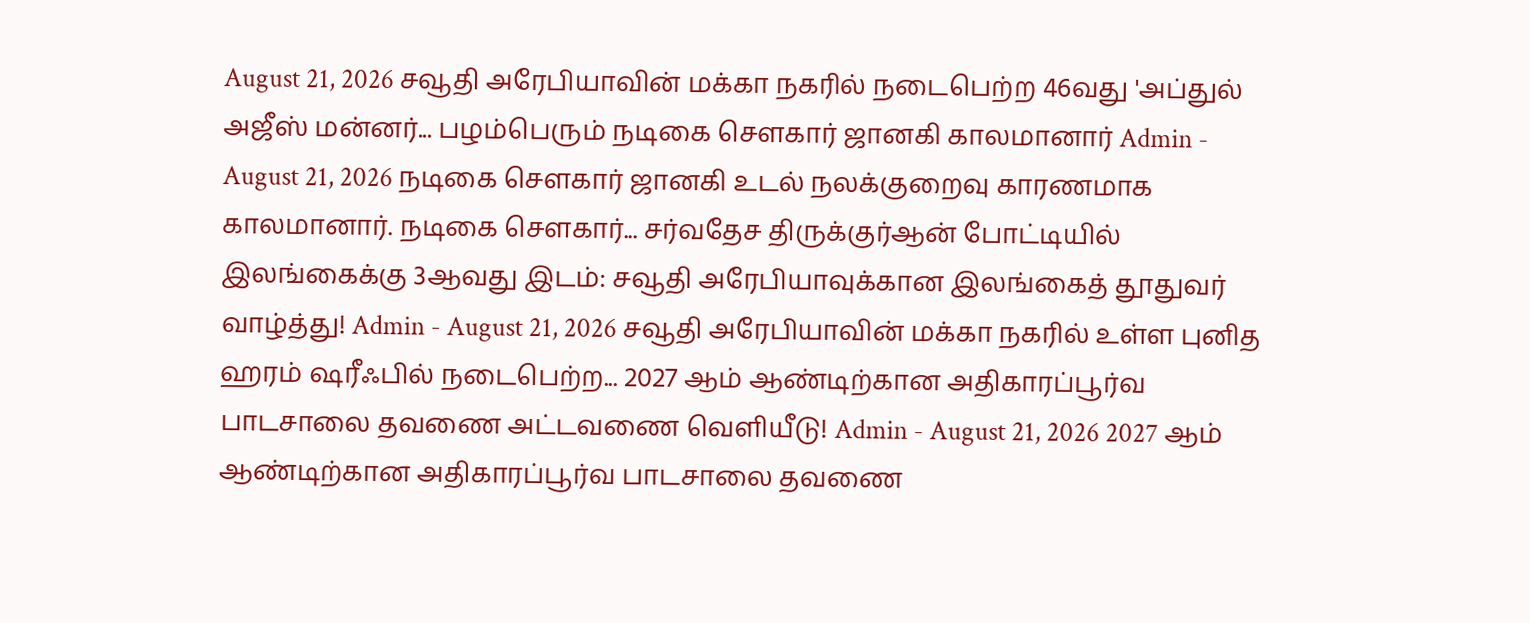August 21, 2026 சவூதி அரேபியாவின் மக்கா நகரில் நடைபெற்ற 46வது 'அப்துல் அஜீஸ் மன்னர்... பழம்பெரும் நடிகை சௌகார் ஜானகி காலமானார் Admin - August 21, 2026 நடிகை சௌகார் ஜானகி உடல் நலக்குறைவு காரணமாக காலமானார். நடிகை சௌகார்... சர்வதேச திருக்குர்ஆன் போட்டியில் இலங்கைக்கு 3ஆவது இடம்: சவூதி அரேபியாவுக்கான இலங்கைத் தூதுவர் வாழ்த்து! Admin - August 21, 2026 சவூதி அரேபியாவின் மக்கா நகரில் உள்ள புனித ஹரம் ஷரீஃபில் நடைபெற்ற... 2027 ஆம் ஆண்டிற்கான அதிகாரப்பூர்வ பாடசாலை தவணை அட்டவணை வெளியீடு! Admin - August 21, 2026 2027 ஆம் ஆண்டிற்கான அதிகாரப்பூர்வ பாடசாலை தவணை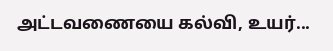அட்டவணையை கல்வி, உயர்...